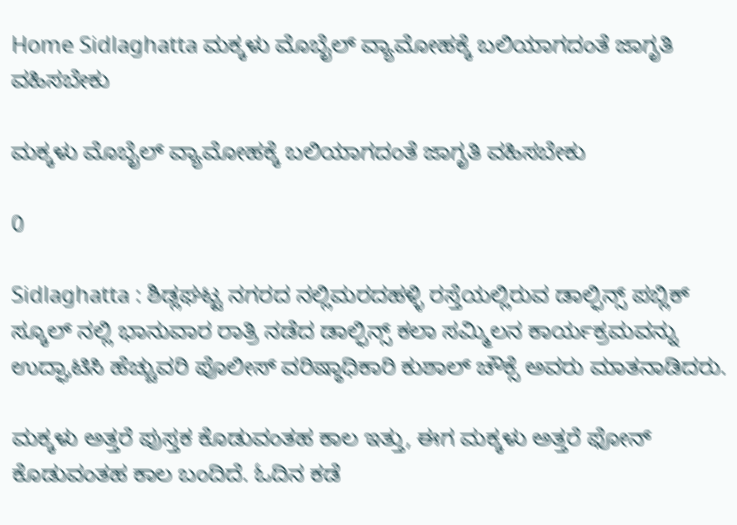Home Sidlaghatta ಮಕ್ಕಳು ಮೊಬೈಲ್ ವ್ಯಾಮೋಹಕ್ಕೆ ಬಲಿಯಾಗದಂತೆ ಜಾಗೃತಿ ವಹಿಸಬೇಕು

ಮಕ್ಕಳು ಮೊಬೈಲ್ ವ್ಯಾಮೋಹಕ್ಕೆ ಬಲಿಯಾಗದಂತೆ ಜಾಗೃತಿ ವಹಿಸಬೇಕು

0

Sidlaghatta : ಶಿಡ್ಲಘಟ್ಟ ನಗರದ ನಲ್ಲಿಮರದಹಳ್ಳಿ ರಸ್ತೆಯಲ್ಲಿರುವ ಡಾಲ್ಫಿನ್ಸ್ ಪಬ್ಲಿಕ್ ಸ್ಕೂಲ್ ನಲ್ಲಿ ಭಾನುವಾರ ರಾತ್ರಿ ನಡೆದ ಡಾಲ್ಫಿನ್ಸ್ ಕಲಾ ಸಮ್ಮಿಲನ ಕಾರ್ಯಕ್ರಮವನ್ನು ಉದ್ಘಾಟಿಸಿ ಹೆಚ್ಚುವರಿ ಪೊಲೀಸ್ ವರಿಷ್ಠಾಧಿಕಾರಿ ಕುಶಾಲ್ ಚೌಕ್ಸೆ ಅವರು ಮಾತನಾಡಿದರು.

ಮಕ್ಕಳು ಅತ್ತರೆ ಪುಸ್ತಕ ಕೊಡುವಂತಹ ಕಾಲ ಇತ್ತು, ಈಗ ಮಕ್ಕಳು ಅತ್ತರೆ ಫೋನ್ ಕೊಡುವಂತಹ ಕಾಲ ಬಂದಿದೆ. ಓದಿನ ಕಡೆ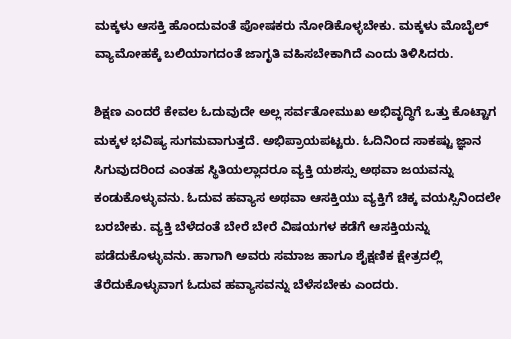ಮಕ್ಕಳು ಆಸಕ್ತಿ ಹೊಂದುವಂತೆ ಪೋಷಕರು ನೋಡಿಕೊಳ್ಳಬೇಕು. ಮಕ್ಕಳು ಮೊಬೈಲ್ ವ್ಯಾಮೋಹಕ್ಕೆ ಬಲಿಯಾಗದಂತೆ ಜಾಗೃತಿ ವಹಿಸಬೇಕಾಗಿದೆ ಎಂದು ತಿಳಿಸಿದರು.

ಶಿಕ್ಷಣ ಎಂದರೆ ಕೇವಲ ಓದುವುದೇ ಅಲ್ಲ ಸರ್ವತೋಮುಖ ಅಭಿವೃದ್ಧಿಗೆ ಒತ್ತು ಕೊಟ್ಟಾಗ ಮಕ್ಕಳ ಭವಿಷ್ಯ ಸುಗಮವಾಗುತ್ತದೆ. ಅಭಿಪ್ರಾಯಪಟ್ಟರು. ಓದಿನಿಂದ ಸಾಕಷ್ಟು ಜ್ಞಾನ ಸಿಗುವುದರಿಂದ ಎಂತಹ ಸ್ಥಿತಿಯಲ್ಲಾದರೂ ವ್ಯಕ್ತಿ ಯಶಸ್ಸು ಅಥವಾ ಜಯವನ್ನು ಕಂಡುಕೊಳ್ಳುವನು. ಓದುವ ಹವ್ಯಾಸ ಅಥವಾ ಆಸಕ್ತಿಯು ವ್ಯಕ್ತಿಗೆ ಚಿಕ್ಕ ವಯಸ್ಸಿನಿಂದಲೇ ಬರಬೇಕು. ವ್ಯಕ್ತಿ ಬೆಳೆದಂತೆ ಬೇರೆ ಬೇರೆ ವಿಷಯಗಳ ಕಡೆಗೆ ಆಸಕ್ತಿಯನ್ನು ಪಡೆದುಕೊಳ್ಳುವನು. ಹಾಗಾಗಿ ಅವರು ಸಮಾಜ ಹಾಗೂ ಶೈಕ್ಷಣಿಕ ಕ್ಷೇತ್ರದಲ್ಲಿ ತೆರೆದುಕೊಳ್ಳುವಾಗ ಓದುವ ಹವ್ಯಾಸವನ್ನು ಬೆಳೆಸಬೇಕು ಎಂದರು.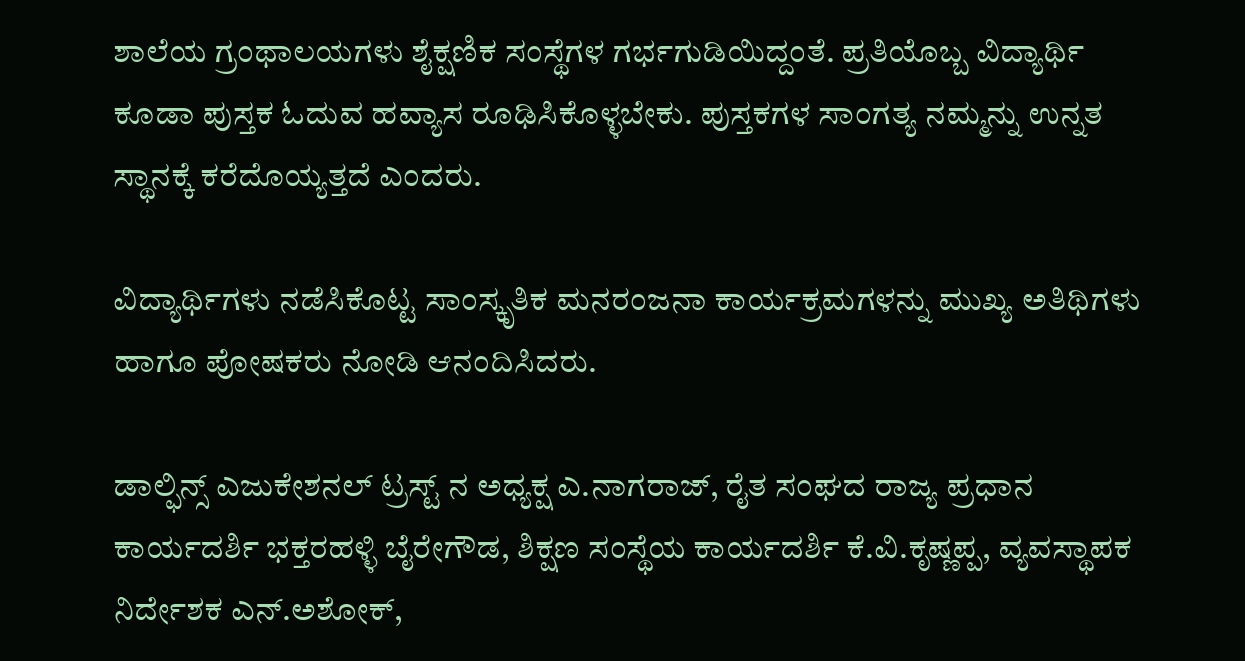ಶಾಲೆಯ ಗ್ರಂಥಾಲಯಗಳು ಶೈಕ್ಷಣಿಕ ಸಂಸ್ಥೆಗಳ ಗರ್ಭಗುಡಿಯಿದ್ದಂತೆ. ಪ್ರತಿಯೊಬ್ಬ ವಿದ್ಯಾರ್ಥಿ ಕೂಡಾ ಪುಸ್ತಕ ಓದುವ ಹವ್ಯಾಸ ರೂಢಿಸಿಕೊಳ್ಳಬೇಕು. ಪುಸ್ತಕಗಳ ಸಾಂಗತ್ಯ ನಮ್ಮನ್ನು ಉನ್ನತ ಸ್ಥಾನಕ್ಕೆ ಕರೆದೊಯ್ಯತ್ತದೆ ಎಂದರು.

ವಿದ್ಯಾರ್ಥಿಗಳು ನಡೆಸಿಕೊಟ್ಟ ಸಾಂಸ್ಕೃತಿಕ ಮನರಂಜನಾ ಕಾರ್ಯಕ್ರಮಗಳನ್ನು ಮುಖ್ಯ ಅತಿಥಿಗಳು ಹಾಗೂ ಪೋಷಕರು ನೋಡಿ ಆನಂದಿಸಿದರು.

ಡಾಲ್ಫಿನ್ಸ್ ಎಜುಕೇಶನಲ್ ಟ್ರಸ್ಟ್ ನ ಅಧ್ಯಕ್ಷ ಎ.ನಾಗರಾಜ್, ರೈತ ಸಂಘದ ರಾಜ್ಯ ಪ್ರಧಾನ ಕಾರ್ಯದರ್ಶಿ ಭಕ್ತರಹಳ್ಳಿ ಬೈರೇಗೌಡ, ಶಿಕ್ಷಣ ಸಂಸ್ಥೆಯ ಕಾರ್ಯದರ್ಶಿ ಕೆ.ವಿ.ಕೃಷ್ಣಪ್ಪ, ವ್ಯವಸ್ಥಾಪಕ ನಿರ್ದೇಶಕ ಎನ್.ಅಶೋಕ್,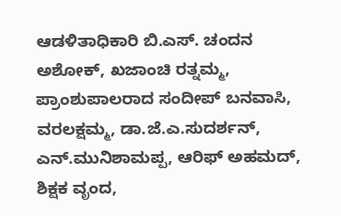ಆಡಳಿತಾಧಿಕಾರಿ ಬಿ.ಎಸ್. ಚಂದನ ಅಶೋಕ್, ಖಜಾಂಚಿ ರತ್ನಮ್ಮ, ಪ್ರಾಂಶುಪಾಲರಾದ ಸಂದೀಪ್ ಬನವಾಸಿ, ವರಲಕ್ಷಮ್ಮ, ಡಾ.ಜೆ.ಎ.ಸುದರ್ಶನ್, ಎನ್.ಮುನಿಶಾಮಪ್ಪ, ಆರಿಫ್ ಅಹಮದ್, ಶಿಕ್ಷಕ ವೃಂದ,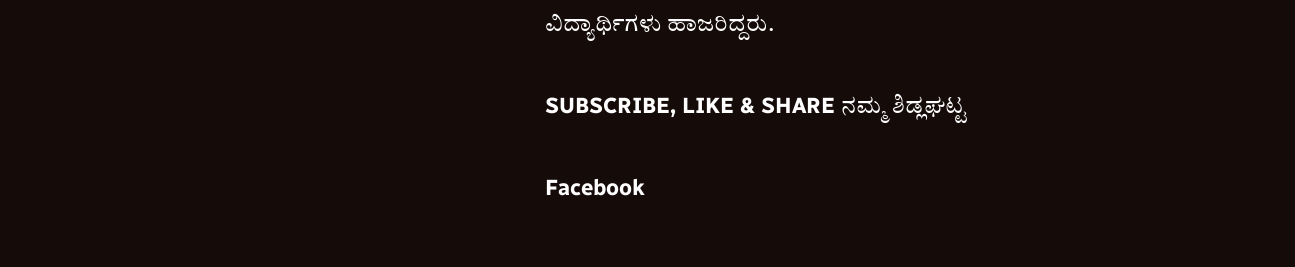ವಿದ್ಯಾರ್ಥಿಗಳು ಹಾಜರಿದ್ದರು.

SUBSCRIBE, LIKE & SHARE ನಮ್ಮ ಶಿಡ್ಲಘಟ್ಟ

Facebook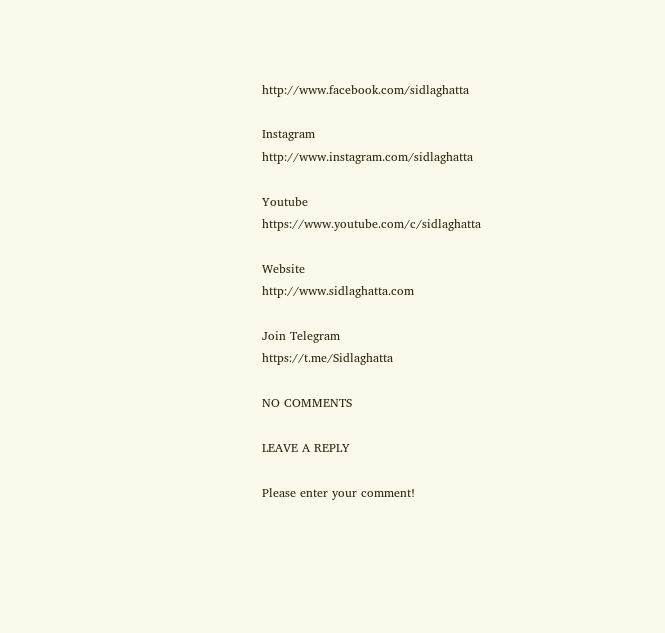http://www.facebook.com/sidlaghatta

Instagram
http://www.instagram.com/sidlaghatta

Youtube
https://www.youtube.com/c/sidlaghatta

Website
http://www.sidlaghatta.com

Join Telegram
https://t.me/Sidlaghatta

NO COMMENTS

LEAVE A REPLY

Please enter your comment!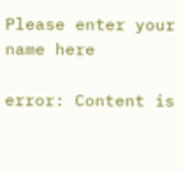Please enter your name here

error: Content is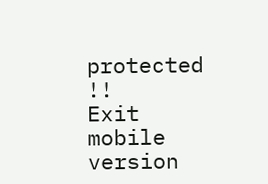protected !!
Exit mobile version